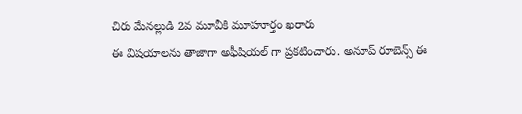చిరు మేనల్లుడి 2వ మూవీకి మూహూర్తం ఖరారు
ఈ విషయాలను తాజాగా అఫీషియల్ గా ప్రకటించారు. అనూప్ రూబెన్స్ ఈ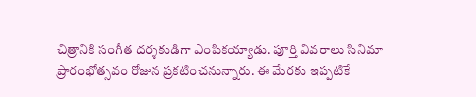చిత్రానికి సంగీత దర్శకుడిగా ఎంపికయ్యాడు. పూర్తి వివరాలు సినిమా ప్రారంభోత్సవం రోజున ప్రకటించనున్నారు. ఈ మేరకు ఇప్పటికే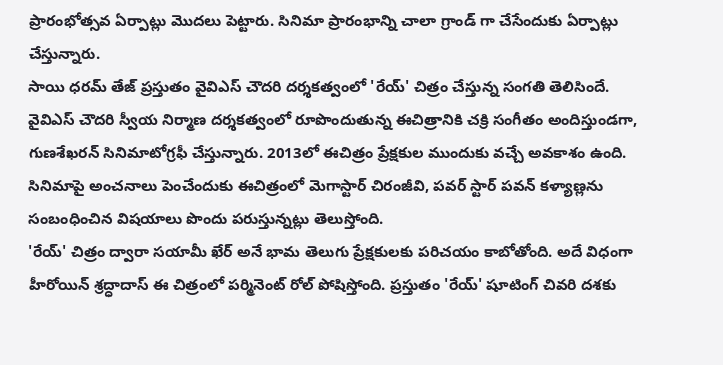ప్రారంభోత్సవ ఏర్పాట్లు మొదలు పెట్టారు. సినిమా ప్రారంభాన్ని చాలా గ్రాండ్ గా చేసేందుకు ఏర్పాట్లు చేస్తున్నారు.
సాయి ధరమ్ తేజ్ ప్రస్తుతం వైవిఎస్ చౌదరి దర్శకత్వంలో 'రేయ్' చిత్రం చేస్తున్న సంగతి తెలిసిందే. వైవిఎస్ చౌదరి స్వీయ నిర్మాణ దర్శకత్వంలో రూపొందుతున్న ఈచిత్రానికి చక్రి సంగీతం అందిస్తుండగా, గుణశేఖరన్ సినిమాటోగ్రఫీ చేస్తున్నారు. 2013లో ఈచిత్రం ప్రేక్షకుల ముందుకు వచ్చే అవకాశం ఉంది. సినిమాపై అంచనాలు పెంచేందుకు ఈచిత్రంలో మెగాస్టార్ చిరంజీవి, పవర్ స్టార్ పవన్ కళ్యాణ్లను సంబంధించిన విషయాలు పొందు పరుస్తున్నట్లు తెలుస్తోంది.
'రేయ్' చిత్రం ద్వారా సయామీ ఖేర్ అనే భామ తెలుగు ప్రేక్షకులకు పరిచయం కాబోతోంది. అదే విధంగా హీరోయిన్ శ్రద్ధాదాస్ ఈ చిత్రంలో పర్మినెంట్ రోల్ పోషిస్తోంది. ప్రస్తుతం 'రేయ్' షూటింగ్ చివరి దశకు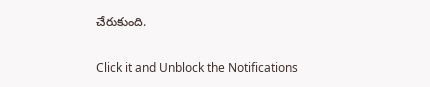చేరుకుంది.


Click it and Unblock the Notifications